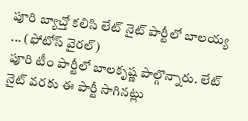పూరి బ్యాచ్తో కలిసి లేట్ నైట్ పార్టీలో బాలయ్య ... (ఫోటోస్ వైరల్)
పూరి టీం పార్టీలో బాలకృష్ణ పాల్గొన్నారు. లేట్ నైట్ వరకు ఈ పార్టీ సాగినట్లు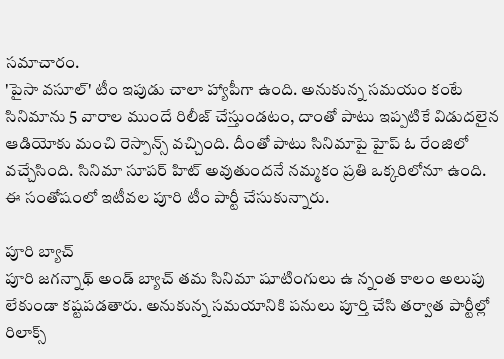సమాచారం.
'పైసా వసూల్' టీం ఇపుడు చాలా హ్యాపీగా ఉంది. అనుకున్న సమయం కంటే సినిమాను 5 వారాల ముందే రిలీజ్ చేస్తుండటం, దాంతో పాటు ఇప్పటికే విడుదలైన ఆడియోకు మంచి రెస్పాన్స్ వచ్చింది. దీంతో పాటు సినిమాపై హైప్ ఓ రేంజిలో వచ్చేసింది. సినిమా సూపర్ హిట్ అవుతుందనే నమ్మకం ప్రతి ఒక్కరిలోనూ ఉంది. ఈ సంతోషంలో ఇటీవల పూరి టీం పార్టీ చేసుకున్నారు.

పూరి బ్యాచ్
పూరి జగన్నాథ్ అండ్ బ్యాచ్ తమ సినిమా షూటింగులు ఉ న్నంత కాలం అలుపు లేకుండా కష్టపడతారు. అనుకున్న సమయానికి పనులు పూర్తి చేసి తర్వాత పార్టీల్లో రిలాక్స్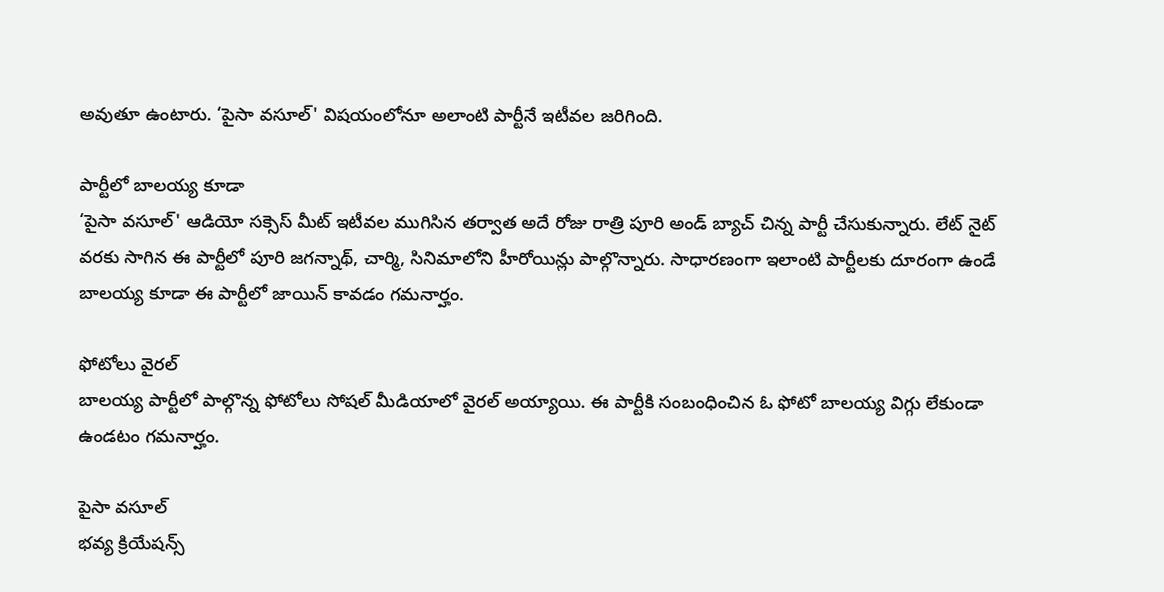అవుతూ ఉంటారు. ‘పైసా వసూల్' విషయంలోనూ అలాంటి పార్టీనే ఇటీవల జరిగింది.

పార్టీలో బాలయ్య కూడా
‘పైసా వసూల్' ఆడియో సక్సెస్ మీట్ ఇటీవల ముగిసిన తర్వాత అదే రోజు రాత్రి పూరి అండ్ బ్యాచ్ చిన్న పార్టీ చేసుకున్నారు. లేట్ నైట్ వరకు సాగిన ఈ పార్టీలో పూరి జగన్నాథ్, చార్మి, సినిమాలోని హీరోయిన్లు పాల్గొన్నారు. సాధారణంగా ఇలాంటి పార్టీలకు దూరంగా ఉండే బాలయ్య కూడా ఈ పార్టీలో జాయిన్ కావడం గమనార్హం.

ఫోటోలు వైరల్
బాలయ్య పార్టీలో పాల్గొన్న ఫోటోలు సోషల్ మీడియాలో వైరల్ అయ్యాయి. ఈ పార్టీకి సంబంధించిన ఓ ఫోటో బాలయ్య విగ్గు లేకుండా ఉండటం గమనార్హం.

పైసా వసూల్
భవ్య క్రియేషన్స్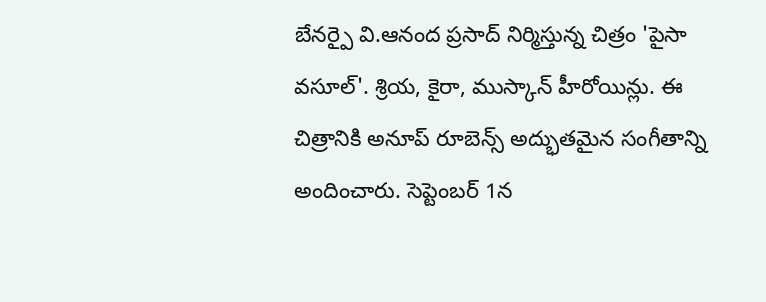బేనర్పై వి.ఆనంద ప్రసాద్ నిర్మిస్తున్న చిత్రం 'పైసా వసూల్'. శ్రియ, కైరా, ముస్కాన్ హీరోయిన్లు. ఈ చిత్రానికి అనూప్ రూబెన్స్ అద్భుతమైన సంగీతాన్ని అందించారు. సెప్టెంబర్ 1న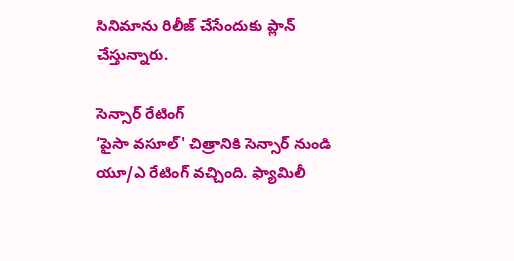సినిమాను రిలీజ్ చేసేందుకు ప్లాన్ చేస్తున్నారు.

సెన్సార్ రేటింగ్
‘పైసా వసూల్' చిత్రానికి సెన్సార్ నుండి యూ/ఎ రేటింగ్ వచ్చింది. ఫ్యామిలీ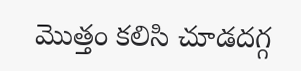మొత్తం కలిసి చూడదగ్గ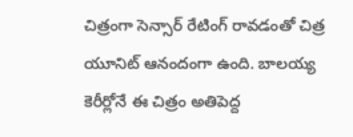చిత్రంగా సెన్సార్ రేటింగ్ రావడంతో చిత్ర యూనిట్ ఆనందంగా ఉంది. బాలయ్య కెరీర్లోనే ఈ చిత్రం అతిపెద్ద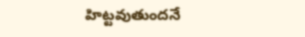హిట్టవుతుందనే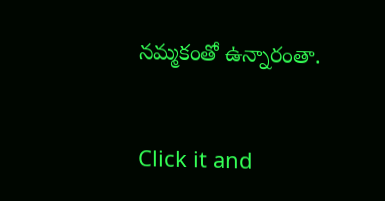నమ్మకంతో ఉన్నారంతా.


Click it and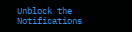Unblock the Notifications